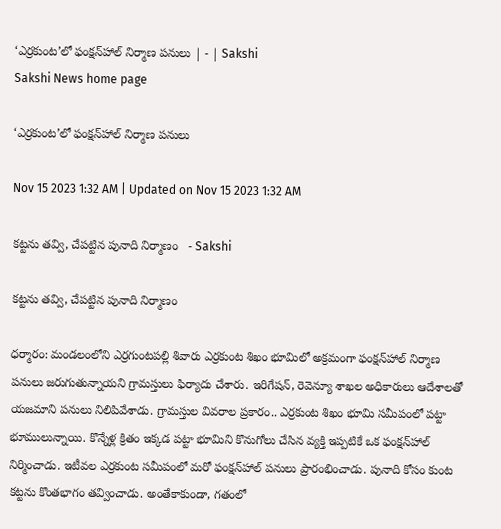‘ఎర్రకుంట’లో ఫంక్షన్‌హాల్‌ నిర్మాణ పనులు | - | Sakshi
Sakshi News home page

‘ఎర్రకుంట’లో ఫంక్షన్‌హాల్‌ నిర్మాణ పనులు

Nov 15 2023 1:32 AM | Updated on Nov 15 2023 1:32 AM

కట్టను తవ్వి, చేపట్టిన పునాది నిర్మాణం   - Sakshi

కట్టను తవ్వి, చేపట్టిన పునాది నిర్మాణం

ధర్మారం: మండలంలోని ఎర్రగుంటపల్లి శివారు ఎర్రకుంట శిఖం భూమిలో అక్రమంగా ఫంక్షన్‌హాల్‌ నిర్మాణ పనులు జరుగుతున్నాయని గ్రామస్తులు ఫిర్యాదు చేశారు. ఇరిగేషన్‌, రెవెన్యూ శాఖల అధికారులు ఆదేశాలతో యజమాని పనులు నిలిపివేశాడు. గ్రామస్తుల వివరాల ప్రకారం.. ఎర్రకుంట శిఖం భూమి సమీపంలో పట్టా భూములున్నాయి. కొన్నేళ్ల క్రితం ఇక్కడ పట్టా భూమిని కొనుగోలు చేసిన వ్యక్తి ఇప్పటికే ఒక ఫంక్షన్‌హాల్‌ నిర్మించాడు. ఇటీవల ఎర్రకుంట సమీపంలో మరో ఫంక్షన్‌హాల్‌ పనులు ప్రారంభించాడు. పునాది కోసం కుంట కట్టను కొంతభాగం తవ్వించాడు. అంతేకాకుండా, గతంలో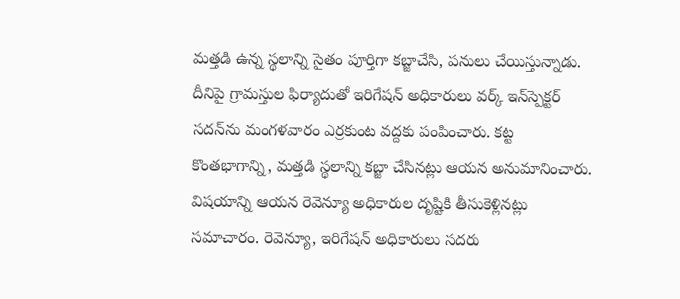మత్తడి ఉన్న స్థలాన్ని సైతం పూర్తిగా కబ్జాచేసి, పనులు చేయిస్తున్నాడు. దీనిపై గ్రామస్తుల ఫిర్యాదుతో ఇరిగేషన్‌ అధికారులు వర్క్‌ ఇన్‌స్పెక్టర్‌ సదన్‌ను మంగళవారం ఎర్రకుంట వద్దకు పంపించారు. కట్ట కొంతభాగాన్ని, మత్తడి స్థలాన్ని కబ్జా చేసినట్లు ఆయన అనుమానించారు. విషయాన్ని ఆయన రెవెన్యూ అధికారుల దృష్టికి తీసుకెళ్లినట్లు సమాచారం. రెవెన్యూ, ఇరిగేషన్‌ అధికారులు సదరు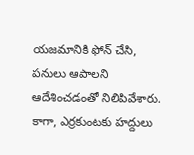యజమానికి ఫోన్‌ చేసి, పనులు ఆపాలని ఆదేశించడంతో నిలిపివేశారు. కాగా, ఎర్రకుంటకు హద్దులు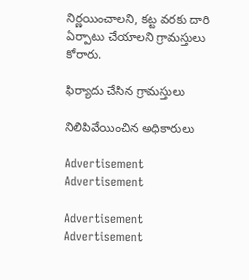నిర్ణయించాలని, కట్ట వరకు దారి ఏర్పాటు చేయాలని గ్రామస్తులు కోరారు.

ఫిర్యాదు చేసిన గ్రామస్తులు

నిలిపివేయించిన అధికారులు

Advertisement
Advertisement

Advertisement
Advertisement